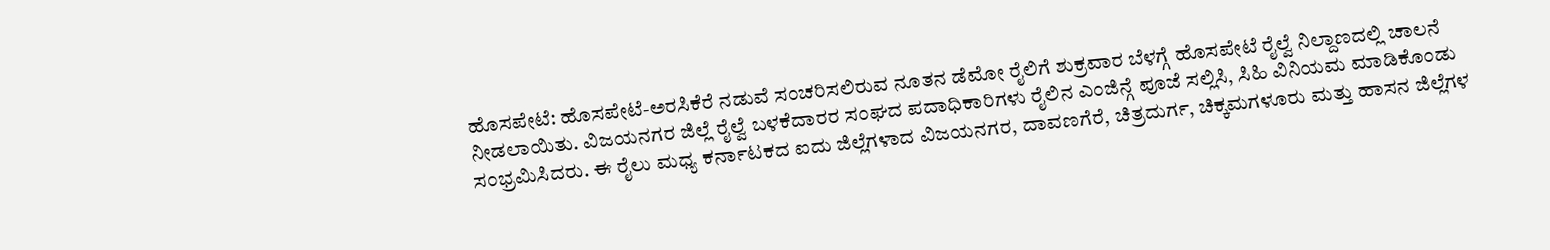ಹೊಸಪೇಟೆ: ಹೊಸಪೇಟೆ-ಅರಸಿಕೆರೆ ನಡುವೆ ಸಂಚರಿಸಲಿರುವ ನೂತನ ಡೆಮೋ ರೈಲಿಗೆ ಶುಕ್ರವಾರ ಬೆಳಗ್ಗೆ ಹೊಸಪೇಟೆ ರೈಲ್ವೆ ನಿಲ್ದಾಣದಲ್ಲಿ ಚಾಲನೆ ನೀಡಲಾಯಿತು. ವಿಜಯನಗರ ಜಿಲ್ಲೆ ರೈಲ್ವೆ ಬಳಕೆದಾರರ ಸಂಘದ ಪದಾಧಿಕಾರಿಗಳು ರೈಲಿನ ಎಂಜಿನ್ಗೆ ಪೂಜೆ ಸಲ್ಲಿಸಿ, ಸಿಹಿ ವಿನಿಯಮ ಮಾಡಿಕೊಂಡು ಸಂಭ್ರಮಿಸಿದರು. ಈ ರೈಲು ಮಧ್ಯ ಕರ್ನಾಟಕದ ಐದು ಜಿಲ್ಲೆಗಳಾದ ವಿಜಯನಗರ, ದಾವಣಗೆರೆ, ಚಿತ್ರದುರ್ಗ, ಚಿಕ್ಕಮಗಳೂರು ಮತ್ತು ಹಾಸನ ಜಿಲ್ಲೆಗಳ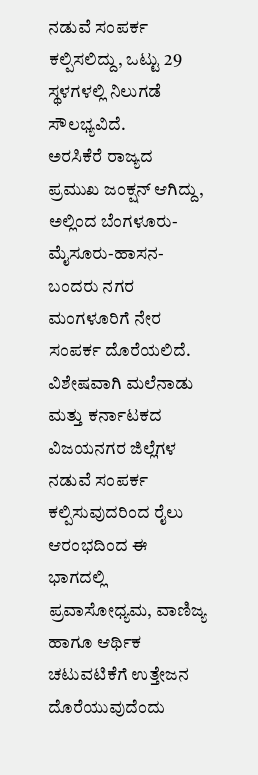ನಡುವೆ ಸಂಪರ್ಕ ಕಲ್ಪಿಸಲಿದ್ದು, ಒಟ್ಟು 29 ಸ್ಥಳಗಳಲ್ಲಿ ನಿಲುಗಡೆ ಸೌಲಭ್ಯವಿದೆ.
ಅರಸಿಕೆರೆ ರಾಜ್ಯದ ಪ್ರಮುಖ ಜಂಕ್ಷನ್ ಆಗಿದ್ದು, ಅಲ್ಲಿಂದ ಬೆಂಗಳೂರು-ಮೈಸೂರು-ಹಾಸನ-ಬಂದರು ನಗರ ಮಂಗಳೂರಿಗೆ ನೇರ ಸಂಪರ್ಕ ದೊರೆಯಲಿದೆ. ವಿಶೇಷವಾಗಿ ಮಲೆನಾಡು ಮತ್ತು ಕರ್ನಾಟಕದ ವಿಜಯನಗರ ಜಿಲ್ಲೆಗಳ ನಡುವೆ ಸಂಪರ್ಕ ಕಲ್ಪಿಸುವುದರಿಂದ ರೈಲು ಆರಂಭದಿಂದ ಈ ಭಾಗದಲ್ಲಿ ಪ್ರವಾಸೋಧ್ಯಮ, ವಾಣಿಜ್ಯ ಹಾಗೂ ಆರ್ಥಿಕ ಚಟುವಟಿಕೆಗೆ ಉತ್ತೇಜನ ದೊರೆಯುವುದೆಂದು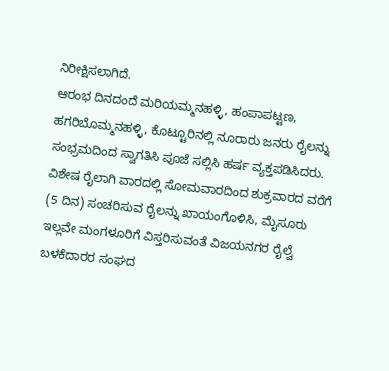ನಿರೀಕ್ಷಿಸಲಾಗಿದೆ.
ಆರಂಭ ದಿನದಂದೆ ಮರಿಯಮ್ಮನಹಳ್ಳಿ, ಹಂಪಾಪಟ್ಟಣ, ಹಗರಿಬೊಮ್ಮನಹಳ್ಳಿ, ಕೊಟ್ಟೂರಿನಲ್ಲಿ ನೂರಾರು ಜನರು ರೈಲನ್ನು ಸಂಭ್ರಮದಿಂದ ಸ್ವಾಗತಿಸಿ ಪೂಜೆ ಸಲ್ಲಿಸಿ ಹರ್ಷ ವ್ಯಕ್ತಪಡಿಸಿದರು. ವಿಶೇಷ ರೈಲಾಗಿ ವಾರದಲ್ಲಿ ಸೋಮವಾರದಿಂದ ಶುಕ್ರವಾರದ ವರೆಗೆ (5 ದಿನ) ಸಂಚರಿಸುವ ರೈಲನ್ನು ಖಾಯಂಗೊಳಿಸಿ, ಮೈಸೂರು ಇಲ್ಲವೇ ಮಂಗಳೂರಿಗೆ ವಿಸ್ತರಿಸುವಂತೆ ವಿಜಯನಗರ ರೈಲ್ವೆ ಬಳಕೆದಾರರ ಸಂಘದ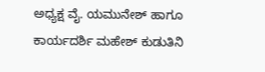ಅಧ್ಯಕ್ಷ ವೈ. ಯಮುನೇಶ್ ಹಾಗೂ ಕಾರ್ಯದರ್ಶಿ ಮಹೇಶ್ ಕುಡುತಿನಿ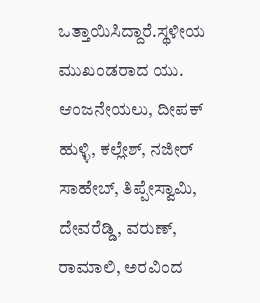ಒತ್ತಾಯಿಸಿದ್ದಾರೆ.ಸ್ಥಳೀಯ ಮುಖಂಡರಾದ ಯು. ಆಂಜನೇಯಲು, ದೀಪಕ್ ಹುಳ್ಳಿ, ಕಲ್ಲೇಶ್, ನಜೀರ್ ಸಾಹೇಬ್, ತಿಪ್ಪೇಸ್ವಾಮಿ, ದೇವರೆಡ್ಡಿ, ವರುಣ್, ರಾಮಾಲಿ, ಅರವಿಂದ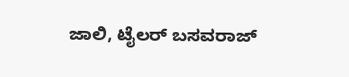ಜಾಲಿ, ಟೈಲರ್ ಬಸವರಾಜ್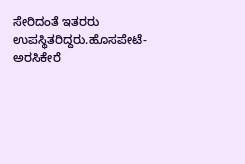ಸೇರಿದಂತೆ ಇತರರು ಉಪಸ್ಥಿತರಿದ್ದರು.ಹೊಸಪೇಟೆ-ಅರಸಿಕೇರೆ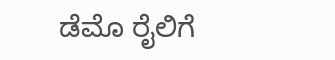ಡೆಮೊ ರೈಲಿಗೆ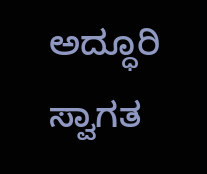ಅದ್ಧೂರಿ ಸ್ವಾಗತ